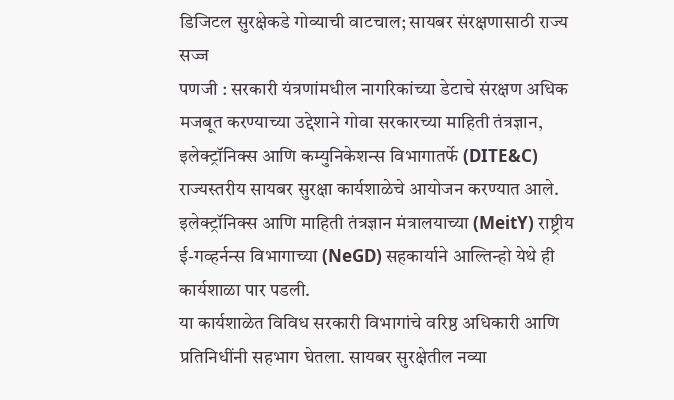डिजिटल सुरक्षेकडे गोव्याची वाटचाल; सायबर संरक्षणासाठी राज्य सज्ज
पणजी : सरकारी यंत्रणांमधील नागरिकांच्या डेटाचे संरक्षण अधिक मजबूत करण्याच्या उद्देशाने गोवा सरकारच्या माहिती तंत्रज्ञान, इलेक्ट्रॉनिक्स आणि कम्युनिकेशन्स विभागातर्फे (DITE&C) राज्यस्तरीय सायबर सुरक्षा कार्यशाळेचे आयोजन करण्यात आले. इलेक्ट्रॉनिक्स आणि माहिती तंत्रज्ञान मंत्रालयाच्या (MeitY) राष्ट्रीय ई-गव्हर्नन्स विभागाच्या (NeGD) सहकार्याने आल्तिन्हो येथे ही कार्यशाळा पार पडली.
या कार्यशाळेत विविध सरकारी विभागांचे वरिष्ठ अधिकारी आणि प्रतिनिधींनी सहभाग घेतला. सायबर सुरक्षेतील नव्या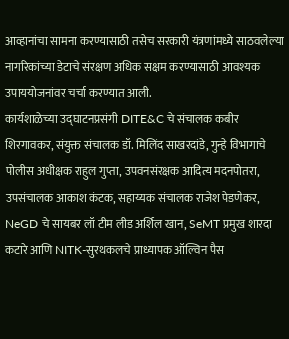आव्हानांचा सामना करण्यासाठी तसेच सरकारी यंत्रणांमध्ये साठवलेल्या नागरिकांच्या डेटाचे संरक्षण अधिक सक्षम करण्यासाठी आवश्यक उपाययोजनांवर चर्चा करण्यात आली.
कार्यशाळेच्या उद्घाटनप्रसंगी DITE&C चे संचालक कबीर शिरगावकर, संयुक्त संचालक डॉ. मिलिंद साखरदांडे, गुन्हे विभागाचे पोलीस अधीक्षक राहुल गुप्ता, उपवनसंरक्षक आदित्य मदनपोतरा, उपसंचालक आकाश कंटक, सहाय्यक संचालक राजेश पेडणेकर, NeGD चे सायबर लॉ टीम लीड अर्शिल खान, SeMT प्रमुख शारदा कटारे आणि NITK-सुरथकलचे प्राध्यापक ऑल्विन पैस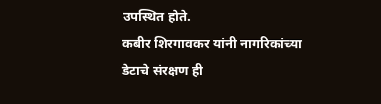उपस्थित होते.
कबीर शिरगावकर यांनी नागरिकांच्या डेटाचे संरक्षण ही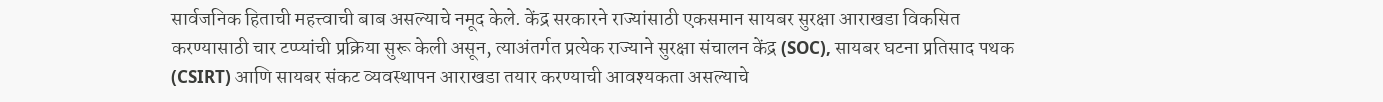सार्वजनिक हिताची महत्त्वाची बाब असल्याचे नमूद केले. केंद्र सरकारने राज्यांसाठी एकसमान सायबर सुरक्षा आराखडा विकसित करण्यासाठी चार टप्प्यांची प्रक्रिया सुरू केली असून, त्याअंतर्गत प्रत्येक राज्याने सुरक्षा संचालन केंद्र (SOC), सायबर घटना प्रतिसाद पथक (CSIRT) आणि सायबर संकट व्यवस्थापन आराखडा तयार करण्याची आवश्यकता असल्याचे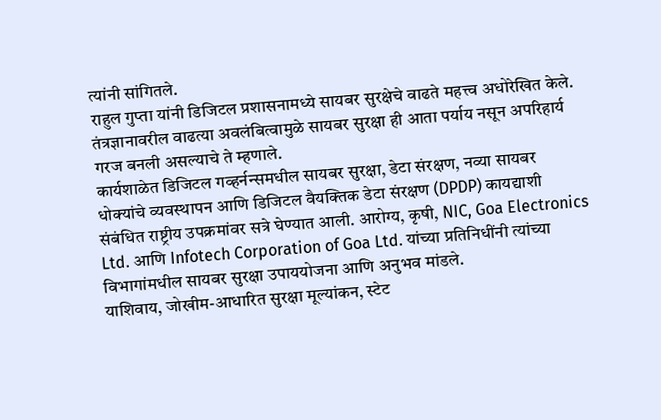त्यांनी सांगितले.
राहुल गुप्ता यांनी डिजिटल प्रशासनामध्ये सायबर सुरक्षेचे वाढते महत्त्व अधोरेखित केले. तंत्रज्ञानावरील वाढत्या अवलंबित्वामुळे सायबर सुरक्षा ही आता पर्याय नसून अपरिहार्य गरज बनली असल्याचे ते म्हणाले.
कार्यशाळेत डिजिटल गव्हर्नन्समधील सायबर सुरक्षा, डेटा संरक्षण, नव्या सायबर धोक्यांचे व्यवस्थापन आणि डिजिटल वैयक्तिक डेटा संरक्षण (DPDP) कायद्याशी संबंधित राष्ट्रीय उपक्रमांवर सत्रे घेण्यात आली. आरोग्य, कृषी, NIC, Goa Electronics Ltd. आणि Infotech Corporation of Goa Ltd. यांच्या प्रतिनिधींनी त्यांच्या विभागांमधील सायबर सुरक्षा उपाययोजना आणि अनुभव मांडले.
याशिवाय, जोखीम-आधारित सुरक्षा मूल्यांकन, स्टेट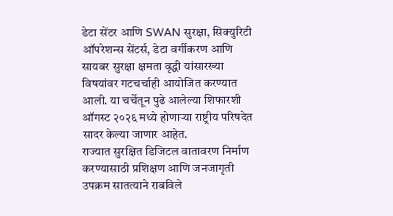डेटा सेंटर आणि SWAN सुरक्षा, सिक्युरिटी ऑपरेशन्स सेंटर्स, डेटा वर्गीकरण आणि सायबर सुरक्षा क्षमता वृद्धी यांसारख्या विषयांवर गटचर्चाही आयोजित करण्यात आली. या चर्चेतून पुढे आलेल्या शिफारशी ऑगस्ट २०२६ मध्ये होणाऱ्या राष्ट्रीय परिषदेत सादर केल्या जाणार आहेत.
राज्यात सुरक्षित डिजिटल वातावरण निर्माण करण्यासाठी प्रशिक्षण आणि जनजागृती उपक्रम सातत्याने राबविले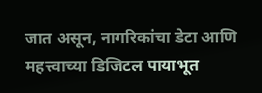जात असून, नागरिकांचा डेटा आणि महत्त्वाच्या डिजिटल पायाभूत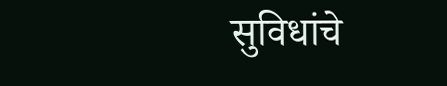सुविधांचे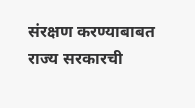संरक्षण करण्याबाबत राज्य सरकारची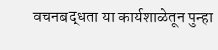वचनबद्धता या कार्यशाळेतून पुन्हा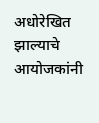अधोरेखित झाल्याचे आयोजकांनी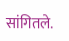सांगितले.